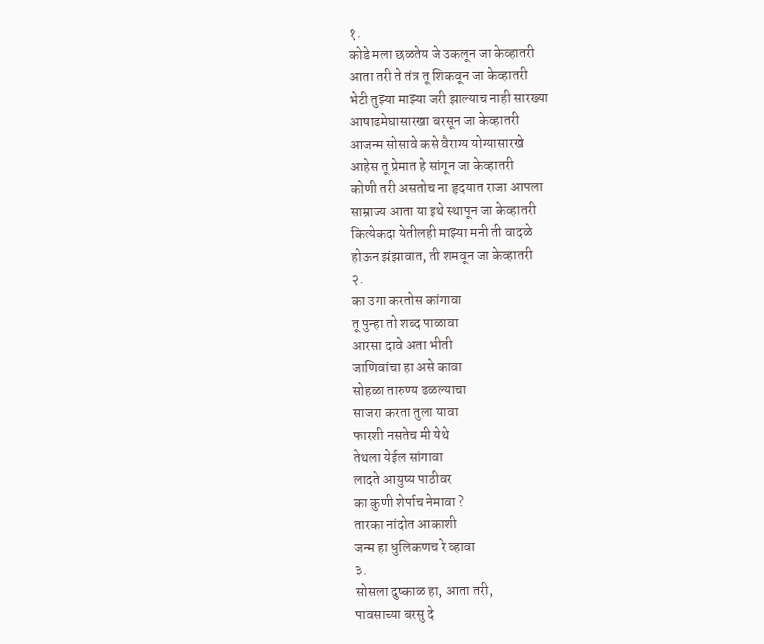१.
कोडे मला छळतेय जे उकलून जा केव्हातरी
आता तरी ते तंत्र तू शिकवून जा केव्हातरी
भेटी तुझ्या माझ्या जरी झाल्याच नाही सारख्या
आषाढमेघासारखा बरसून जा केव्हातरी
आजन्म सोसावे कसे वैराग्य योग्यासारखे
आहेस तू प्रेमात हे सांगून जा केव्हातरी
कोणी तरी असतोच ना हृदयात राजा आपला
साम्राज्य आता या इथे स्थापून जा केव्हातरी
कित्येकदा येतीलही माझ्या मनी ती वादळे
होऊन झंझावात, ती शमवून जा केव्हातरी
२.
का उगा करतोस कांगावा
तू पुन्हा तो शब्द पाळावा
आरसा दावे अता भीती
जाणिवांचा हा असे कावा
सोहळा तारुण्य ढळल्याचा
साजरा करता तुला यावा
फारशी नसतेच मी येथे
तेथला येईल सांगावा
लादते आयुष्य पाठीवर
का कुणी शेर्पाच नेमावा ?
तारका नांदोत आकाशी
जन्म हा धुलिकणच रे व्हावा
३.
सोसला दुष्काळ हा, आता तरी,
पावसाच्या बरसु दे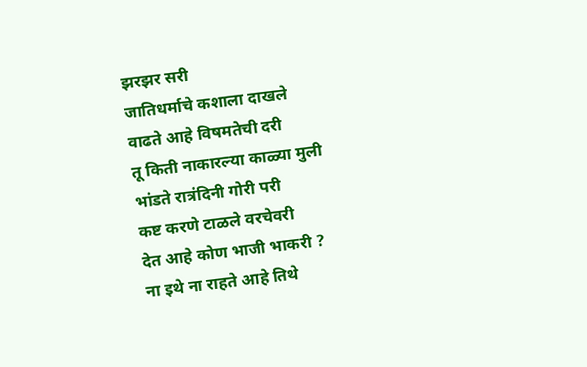झरझर सरी
जातिधर्माचे कशाला दाखले
वाढते आहे विषमतेची दरी
तू किती नाकारल्या काळ्या मुली
भांडते रात्रंदिनी गोरी परी
कष्ट करणे टाळले वरचेवरी
देत आहे कोण भाजी भाकरी ?
ना इथे ना राहते आहे तिथे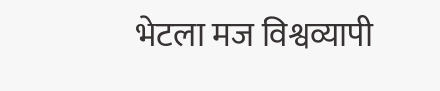भेटला मज विश्वव्यापी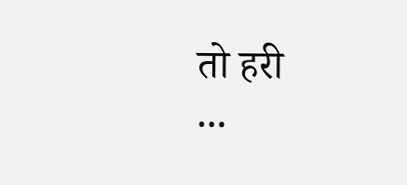तो हरी
...